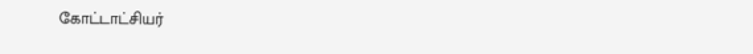கோட்டாட்சியர்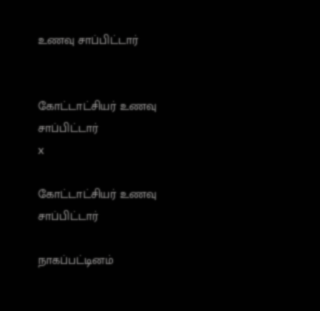உணவு சாப்பிட்டார்


கோட்டாட்சியர் உணவு சாப்பிட்டார்
x

கோட்டாட்சியர் உணவு சாப்பிட்டார்

நாகப்பட்டினம்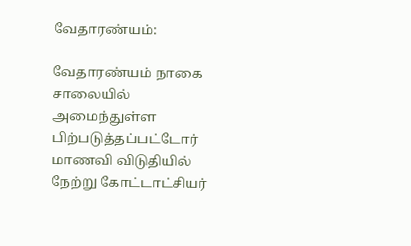வேதாரண்யம்:

வேதாரண்யம் நாகை சாலையில் அமைந்துள்ள பிற்படுத்தப்பட்டோர் மாணவி விடுதியில் நேற்று கோட்டாட்சியர்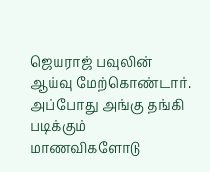ஜெயராஜ் பவுலின் ஆய்வு மேற்கொண்டார். அப்போது அங்கு தங்கி படிக்கும் மாணவிகளோடு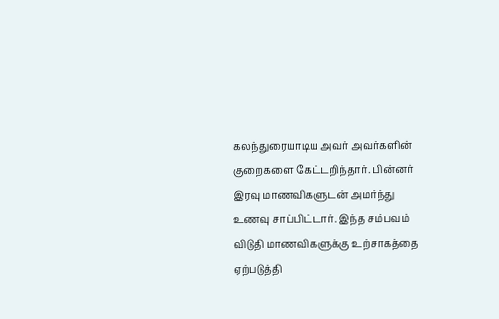கலந்துரையாடிய அவர் அவர்களின் குறைகளை கேட்டறிந்தார். பின்னர் இரவு மாணவிகளுடன் அமர்ந்து உணவு சாப்பிட்டார். இந்த சம்பவம் விடுதி மாணவிகளுக்கு உற்சாகத்தை ஏற்படுத்தி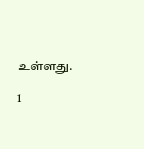உள்ளது.

1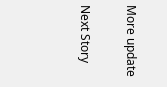More update

Next Story